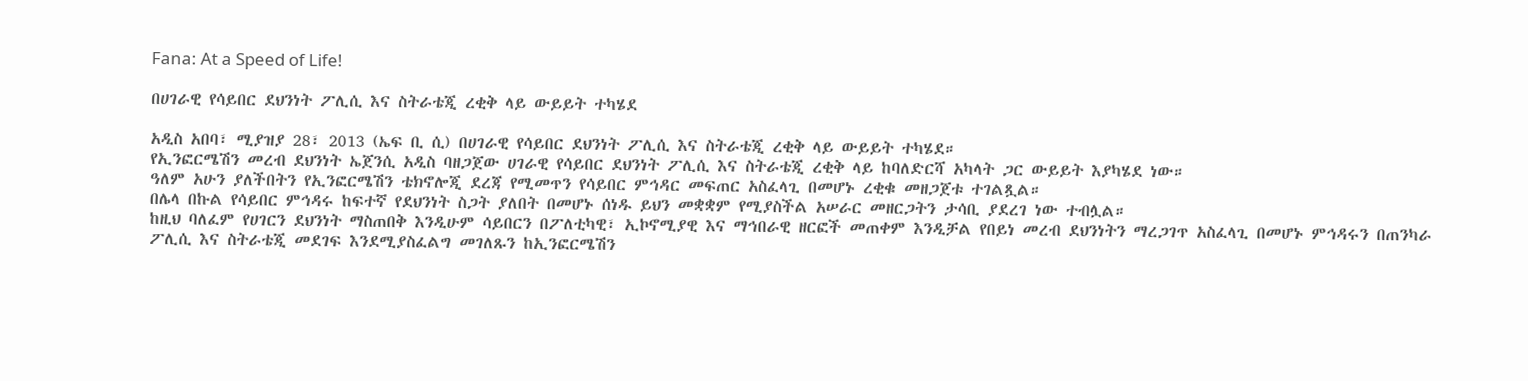Fana: At a Speed of Life!

በሀገራዊ የሳይበር ደህንነት ፖሊሲ እና ስትራቴጂ ረቂቅ ላይ ውይይት ተካሄደ

አዲስ አበባ፣ ሚያዝያ 28፣ 2013 (ኤፍ ቢ ሲ) በሀገራዊ የሳይበር ደህንነት ፖሊሲ እና ስትራቴጂ ረቂቅ ላይ ውይይት ተካሄደ።
የኢንፎርሜሽን መረብ ደህንነት ኤጀንሲ አዲስ ባዘጋጀው ሀገራዊ የሳይበር ደህንነት ፖሊሲ እና ስትራቴጂ ረቂቅ ላይ ከባለድርሻ አካላት ጋር ውይይት እያካሄደ ነው።
ዓለም አሁን ያለችበትን የኢንፎርሜሽን ቴክኖሎጂ ደረጃ የሚመጥን የሳይበር ምኅዳር መፍጠር አስፈላጊ በመሆኑ ረቂቁ መዘጋጀቱ ተገልጿል።
በሌላ በኩል የሳይበር ምኅዳሩ ከፍተኛ የደህንነት ስጋት ያለበት በመሆኑ ሰነዱ ይህን መቋቋም የሚያስችል አሠራር መዘርጋትን ታሳቢ ያደረገ ነው ተብሏል።
ከዚህ ባለፈም የሀገርን ደህንነት ማስጠበቅ እንዲሁም ሳይበርን በፖለቲካዊ፣ ኢኮኖሚያዊ እና ማኅበራዊ ዘርፎች መጠቀም እንዲቻል የበይነ መረብ ደህንነትን ማረጋገጥ አስፈላጊ በመሆኑ ምኅዳሩን በጠንካራ ፖሊሲ እና ስትራቴጂ መደገፍ እንደሚያስፈልግ መገለጹን ከኢንፎርሜሽን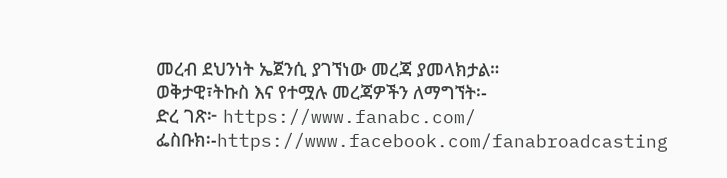መረብ ደህንነት ኤጀንሲ ያገኘነው መረጃ ያመላክታል።
ወቅታዊ፣ትኩስ እና የተሟሉ መረጃዎችን ለማግኘት፡-
ድረ ገጽ፦ https://www.fanabc.com/
ፌስቡክ፡-https://www.facebook.com/fanabroadcasting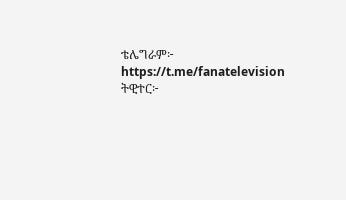ቴሌግራም፦ https://t.me/fanatelevision
ትዊተር፦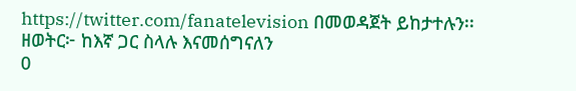https://twitter.com/fanatelevision በመወዳጀት ይከታተሉን፡፡
ዘወትር፦ ከእኛ ጋር ስላሉ እናመሰግናለን
0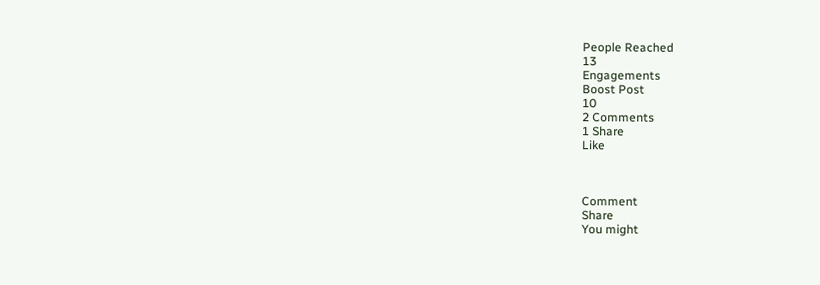People Reached
13
Engagements
Boost Post
10
2 Comments
1 Share
Like



Comment
Share
You might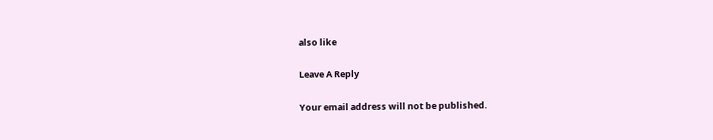also like

Leave A Reply

Your email address will not be published.